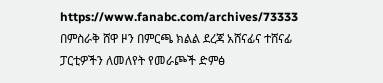https://www.fanabc.com/archives/73333
በምስራቅ ሸዋ ዞን በምርጫ ክልል ደረጃ አሸናፊና ተሸናፊ ፓርቲዎችን ለመለየት የመራጮች ድምፅ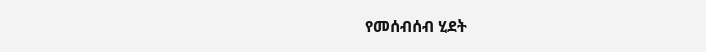የመሰብሰብ ሂደት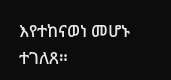እየተከናወነ መሆኑ ተገለጸ።